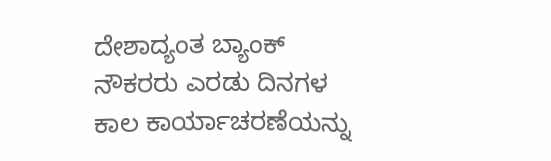ದೇಶಾದ್ಯಂತ ಬ್ಯಾಂಕ್ ನೌಕರರು ಎರಡು ದಿನಗಳ ಕಾಲ ಕಾರ್ಯಾಚರಣೆಯನ್ನು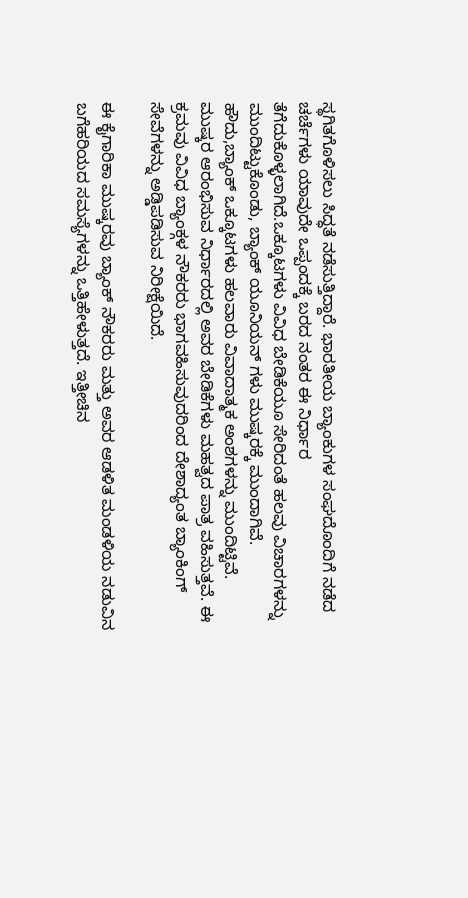ಸ್ಥಗಿತಗೊಳಿಸಲು ಸಿದ್ಧತೆ ನಡೆಸುತ್ತಿದ್ದಾರೆ. ಭಾರತೀಯ ಬ್ಯಾಂಕುಗಳ ಸಂಘದೊಂದಿಗೆ ನಡೆದ ಚರ್ಚೆಗಳು ಯಾವುದೇ ಒಪ್ಪಂದಕ್ಕೆ ಬರದ ನಂತರ ಈ ನಿರ್ಧಾರ ತೆಗೆದುಕೊಳ್ಳಲಾಗಿದೆ.ಒಕ್ಕೂಟಗಳು ವಿವಿಧ ಬೇಡಿಕೆಯೂ ಸೇರಿದಂತೆ ಹಲವು ವಿಚಾರಗಳನ್ನು ಮುಂದಿಟ್ಟುಕೊಂಡು, ಬ್ಯಾಂಕ್ ಯೂನಿಯನ್ ಗಳು ಮುಷ್ಕರಕ್ಕೆ ಮುಂದಾಗಿವೆ.
ಹೌದು,ಬ್ಯಾಂಕ್ ಒಕ್ಕೂಟಗಳು ಹಲವಾರು ವಿವಾದಾತ್ಮಕ ಅಂಶಗಳನ್ನು ಮುಂದಿಟ್ಟಿವೆ. ಮುಷ್ಕರ ಆರಂಭಿಸುವ ನಿರ್ಧಾರದಲ್ಲಿ ಅವರ ಬೇಡಿಕೆಗಳು ಮಹತ್ವದ ಪಾತ್ರ ವಹಿಸುತ್ತವೆ. ಈ ಕ್ರಮವು ವಿವಿಧ ಬ್ಯಾಂಕ್ಗಳ ನೌಕರರು ಭಾಗವಹಿಸುವುದರಿಂದ ದೇಶಾದ್ಯಂತ ಬ್ಯಾಂಕಿಂಗ್ ಸೇವೆಗಳನ್ನು ಅಡ್ಡಿಪಡಿಸುವ ನಿರೀಕ್ಷೆಯಿದೆ.

ಈ ಕೈಗಾರಿಕಾ ಮುಷ್ಕರವು ಬ್ಯಾಂಕ್ ನೌಕರರು ಮತ್ತು ಅವರ ಆಡಳಿತ ಮಂಡಳಿಯ ನಡುವಿನ ಬಗೆಹರಿಯದ ಸಮಸ್ಯೆಗಳನ್ನು ಒತ್ತಿಹೇಳುತ್ತದೆ. ಇತ್ತೀಚಿನ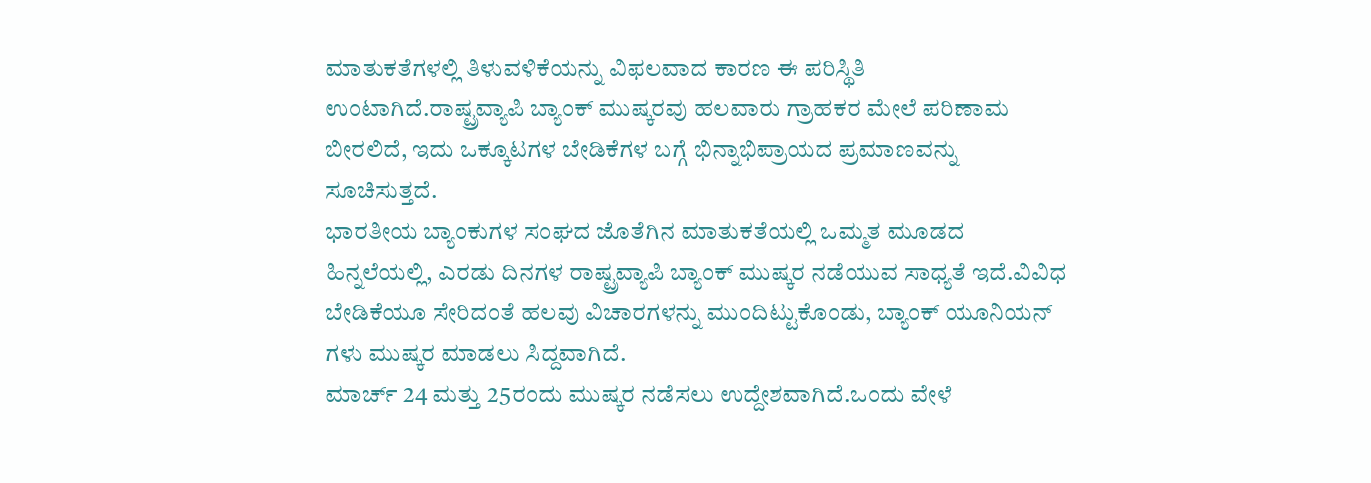ಮಾತುಕತೆಗಳಲ್ಲಿ ತಿಳುವಳಿಕೆಯನ್ನು ವಿಫಲವಾದ ಕಾರಣ ಈ ಪರಿಸ್ಥಿತಿ ಉಂಟಾಗಿದೆ.ರಾಷ್ಟ್ರವ್ಯಾಪಿ ಬ್ಯಾಂಕ್ ಮುಷ್ಕರವು ಹಲವಾರು ಗ್ರಾಹಕರ ಮೇಲೆ ಪರಿಣಾಮ ಬೀರಲಿದೆ, ಇದು ಒಕ್ಕೂಟಗಳ ಬೇಡಿಕೆಗಳ ಬಗ್ಗೆ ಭಿನ್ನಾಭಿಪ್ರಾಯದ ಪ್ರಮಾಣವನ್ನು ಸೂಚಿಸುತ್ತದೆ.
ಭಾರತೀಯ ಬ್ಯಾಂಕುಗಳ ಸಂಘದ ಜೊತೆಗಿನ ಮಾತುಕತೆಯಲ್ಲಿ ಒಮ್ಮತ ಮೂಡದ ಹಿನ್ನಲೆಯಲ್ಲಿ, ಎರಡು ದಿನಗಳ ರಾಷ್ಟ್ರವ್ಯಾಪಿ ಬ್ಯಾಂಕ್ ಮುಷ್ಕರ ನಡೆಯುವ ಸಾಧ್ಯತೆ ಇದೆ.ವಿವಿಧ ಬೇಡಿಕೆಯೂ ಸೇರಿದಂತೆ ಹಲವು ವಿಚಾರಗಳನ್ನು ಮುಂದಿಟ್ಟುಕೊಂಡು, ಬ್ಯಾಂಕ್ ಯೂನಿಯನ್ ಗಳು ಮುಷ್ಕರ ಮಾಡಲು ಸಿದ್ದವಾಗಿದೆ.
ಮಾರ್ಚ್ 24 ಮತ್ತು 25ರಂದು ಮುಷ್ಕರ ನಡೆಸಲು ಉದ್ದೇಶವಾಗಿದೆ.ಒಂದು ವೇಳೆ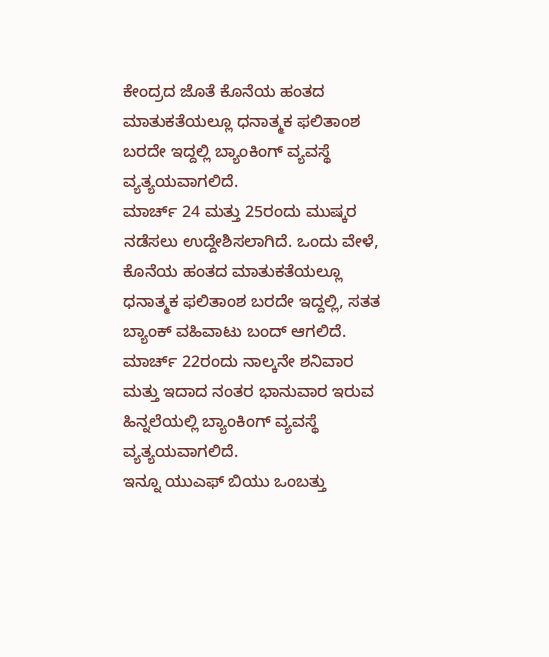ಕೇಂದ್ರದ ಜೊತೆ ಕೊನೆಯ ಹಂತದ ಮಾತುಕತೆಯಲ್ಲೂ ಧನಾತ್ಮಕ ಫಲಿತಾಂಶ ಬರದೇ ಇದ್ದಲ್ಲಿ ಬ್ಯಾಂಕಿಂಗ್ ವ್ಯವಸ್ಥೆ ವ್ಯತ್ಯಯವಾಗಲಿದೆ.
ಮಾರ್ಚ್ 24 ಮತ್ತು 25ರಂದು ಮುಷ್ಕರ ನಡೆಸಲು ಉದ್ದೇಶಿಸಲಾಗಿದೆ. ಒಂದು ವೇಳೆ, ಕೊನೆಯ ಹಂತದ ಮಾತುಕತೆಯಲ್ಲೂ ಧನಾತ್ಮಕ ಫಲಿತಾಂಶ ಬರದೇ ಇದ್ದಲ್ಲಿ, ಸತತ ಬ್ಯಾಂಕ್ ವಹಿವಾಟು ಬಂದ್ ಆಗಲಿದೆ. ಮಾರ್ಚ್ 22ರಂದು ನಾಲ್ಕನೇ ಶನಿವಾರ ಮತ್ತು ಇದಾದ ನಂತರ ಭಾನುವಾರ ಇರುವ ಹಿನ್ನಲೆಯಲ್ಲಿ ಬ್ಯಾಂಕಿಂಗ್ ವ್ಯವಸ್ಥೆ ವ್ಯತ್ಯಯವಾಗಲಿದೆ.
ಇನ್ನೂ ಯುಎಫ್ ಬಿಯು ಒಂಬತ್ತು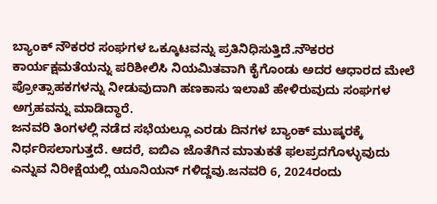ಬ್ಯಾಂಕ್ ನೌಕರರ ಸಂಘಗಳ ಒಕ್ಕೂಟವನ್ನು ಪ್ರತಿನಿಧಿಸುತ್ತಿದೆ.ನೌಕರರ ಕಾರ್ಯಕ್ಷಮತೆಯನ್ನು ಪರಿಶೀಲಿಸಿ ನಿಯಮಿತವಾಗಿ ಕೈಗೊಂಡು ಅದರ ಆಧಾರದ ಮೇಲೆ ಪ್ರೋತ್ಸಾಹಕಗಳನ್ನು ನೀಡುವುದಾಗಿ ಹಣಕಾಸು ಇಲಾಖೆ ಹೇಳಿರುವುದು ಸಂಘಗಳ ಅಗ್ರಹವನ್ನು ಮಾಡಿದ್ಧಾರೆ.
ಜನವರಿ ತಿಂಗಳಲ್ಲಿ ನಡೆದ ಸಭೆಯಲ್ಲೂ ಎರಡು ದಿನಗಳ ಬ್ಯಾಂಕ್ ಮುಷ್ಕರಕ್ಕೆ ನಿರ್ಧರಿಸಲಾಗುತ್ತದೆ. ಆದರೆ, ಐಬಿಎ ಜೊತೆಗಿನ ಮಾತುಕತೆ ಫಲಪ್ರದಗೊಳ್ಳುವುದು ಎನ್ನುವ ನಿರೀಕ್ಷೆಯಲ್ಲಿ ಯೂನಿಯನ್ ಗಳಿದ್ದವು.ಜನವರಿ 6, 2024ರಂದು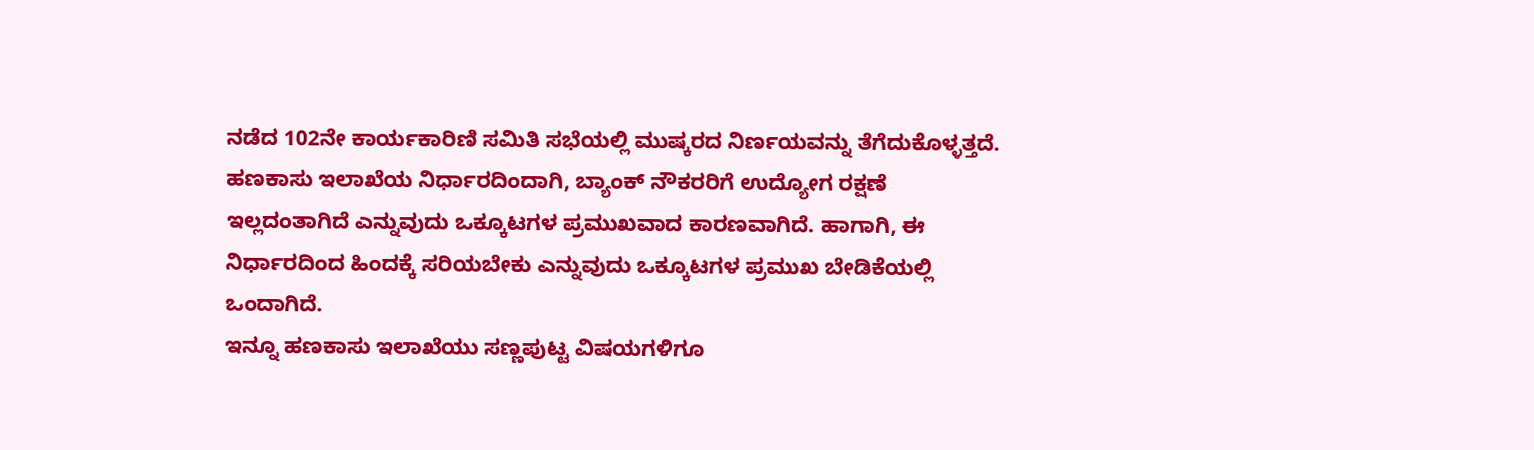ನಡೆದ 102ನೇ ಕಾರ್ಯಕಾರಿಣಿ ಸಮಿತಿ ಸಭೆಯಲ್ಲಿ ಮುಷ್ಕರದ ನಿರ್ಣಯವನ್ನು ತೆಗೆದುಕೊಳ್ಳತ್ತದೆ.
ಹಣಕಾಸು ಇಲಾಖೆಯ ನಿರ್ಧಾರದಿಂದಾಗಿ, ಬ್ಯಾಂಕ್ ನೌಕರರಿಗೆ ಉದ್ಯೋಗ ರಕ್ಷಣೆ ಇಲ್ಲದಂತಾಗಿದೆ ಎನ್ನುವುದು ಒಕ್ಕೂಟಗಳ ಪ್ರಮುಖವಾದ ಕಾರಣವಾಗಿದೆ. ಹಾಗಾಗಿ, ಈ ನಿರ್ಧಾರದಿಂದ ಹಿಂದಕ್ಕೆ ಸರಿಯಬೇಕು ಎನ್ನುವುದು ಒಕ್ಕೂಟಗಳ ಪ್ರಮುಖ ಬೇಡಿಕೆಯಲ್ಲಿ ಒಂದಾಗಿದೆ.
ಇನ್ನೂ ಹಣಕಾಸು ಇಲಾಖೆಯು ಸಣ್ಣಪುಟ್ಟ ವಿಷಯಗಳಿಗೂ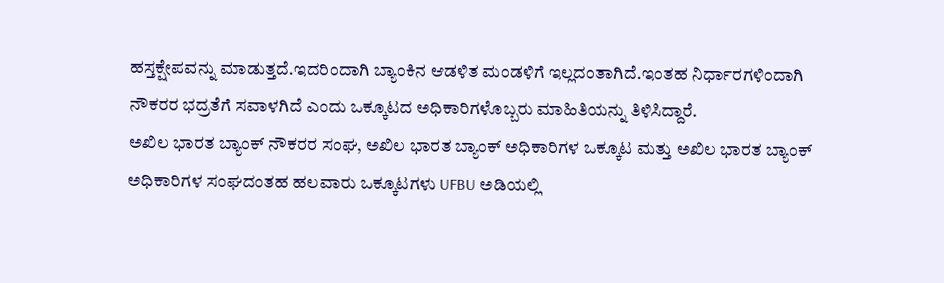ಹಸ್ತಕ್ಷೇಪವನ್ನು ಮಾಡುತ್ತದೆ.ಇದರಿಂದಾಗಿ ಬ್ಯಾಂಕಿನ ಆಡಳಿತ ಮಂಡಳಿಗೆ ಇಲ್ಲದಂತಾಗಿದೆ.ಇಂತಹ ನಿರ್ಧಾರಗಳಿಂದಾಗಿ ನೌಕರರ ಭದ್ರತೆಗೆ ಸವಾಳಗಿದೆ ಎಂದು ಒಕ್ಕೂಟದ ಅಧಿಕಾರಿಗಳೊಬ್ಬರು ಮಾಹಿತಿಯನ್ನು ತಿಳಿಸಿದ್ದಾರೆ.
ಅಖಿಲ ಭಾರತ ಬ್ಯಾಂಕ್ ನೌಕರರ ಸಂಘ, ಅಖಿಲ ಭಾರತ ಬ್ಯಾಂಕ್ ಅಧಿಕಾರಿಗಳ ಒಕ್ಕೂಟ ಮತ್ತು ಅಖಿಲ ಭಾರತ ಬ್ಯಾಂಕ್ ಅಧಿಕಾರಿಗಳ ಸಂಘದಂತಹ ಹಲವಾರು ಒಕ್ಕೂಟಗಳು UFBU ಅಡಿಯಲ್ಲಿ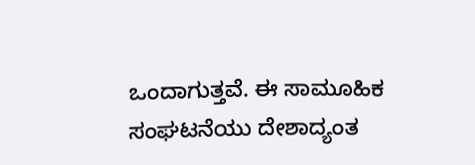ಒಂದಾಗುತ್ತವೆ. ಈ ಸಾಮೂಹಿಕ ಸಂಘಟನೆಯು ದೇಶಾದ್ಯಂತ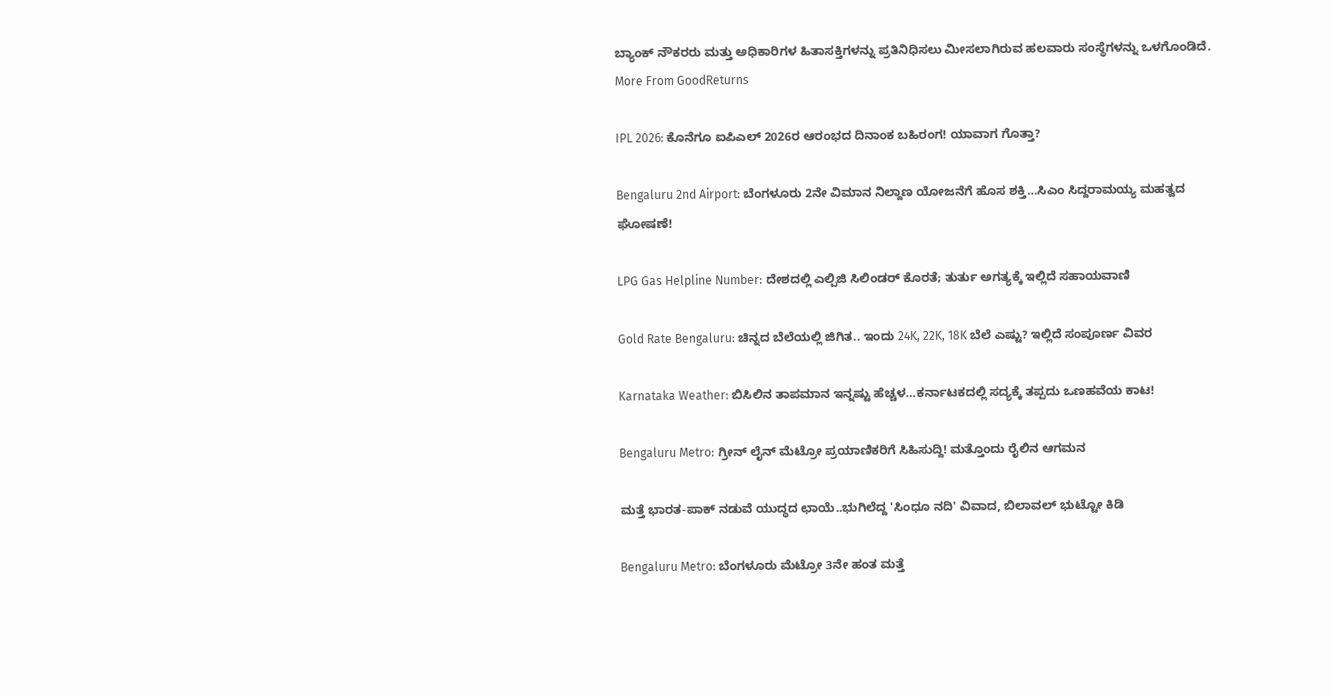ಬ್ಯಾಂಕ್ ನೌಕರರು ಮತ್ತು ಅಧಿಕಾರಿಗಳ ಹಿತಾಸಕ್ತಿಗಳನ್ನು ಪ್ರತಿನಿಧಿಸಲು ಮೀಸಲಾಗಿರುವ ಹಲವಾರು ಸಂಸ್ಥೆಗಳನ್ನು ಒಳಗೊಂಡಿದೆ.
More From GoodReturns

IPL 2026: ಕೊನೆಗೂ ಐಪಿಎಲ್ 2026ರ ಆರಂಭದ ದಿನಾಂಕ ಬಹಿರಂಗ! ಯಾವಾಗ ಗೊತ್ತಾ?

Bengaluru 2nd Airport: ಬೆಂಗಳೂರು 2ನೇ ವಿಮಾನ ನಿಲ್ದಾಣ ಯೋಜನೆಗೆ ಹೊಸ ಶಕ್ತಿ…ಸಿಎಂ ಸಿದ್ದರಾಮಯ್ಯ ಮಹತ್ವದ ಘೋಷಣೆ!

LPG Gas Helpline Number: ದೇಶದಲ್ಲಿ ಎಲ್ಪಿಜಿ ಸಿಲಿಂಡರ್ ಕೊರತೆ; ತುರ್ತು ಅಗತ್ಯಕ್ಕೆ ಇಲ್ಲಿದೆ ಸಹಾಯವಾಣಿ

Gold Rate Bengaluru: ಚಿನ್ನದ ಬೆಲೆಯಲ್ಲಿ ಜಿಗಿತ.. ಇಂದು 24K, 22K, 18K ಬೆಲೆ ಎಷ್ಟು? ಇಲ್ಲಿದೆ ಸಂಪೂರ್ಣ ವಿವರ

Karnataka Weather: ಬಿಸಿಲಿನ ತಾಪಮಾನ ಇನ್ನಷ್ಟು ಹೆಚ್ಚಳ…ಕರ್ನಾಟಕದಲ್ಲಿ ಸದ್ಯಕ್ಕೆ ತಪ್ಪದು ಒಣಹವೆಯ ಕಾಟ!

Bengaluru Metro: ಗ್ರೀನ್ ಲೈನ್ ಮೆಟ್ರೋ ಪ್ರಯಾಣಿಕರಿಗೆ ಸಿಹಿಸುದ್ದಿ! ಮತ್ತೊಂದು ರೈಲಿನ ಆಗಮನ

ಮತ್ತೆ ಭಾರತ-ಪಾಕ್ ನಡುವೆ ಯುದ್ಧದ ಛಾಯೆ..ಭುಗಿಲೆದ್ದ 'ಸಿಂಧೂ ನದಿ' ವಿವಾದ, ಬಿಲಾವಲ್ ಭುಟ್ಟೋ ಕಿಡಿ

Bengaluru Metro: ಬೆಂಗಳೂರು ಮೆಟ್ರೋ 3ನೇ ಹಂತ ಮತ್ತೆ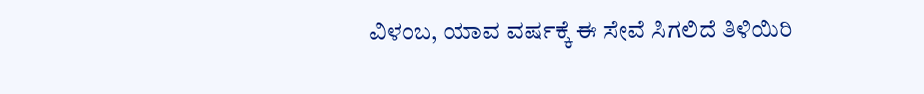ವಿಳಂಬ, ಯಾವ ವರ್ಷಕ್ಕೆ ಈ ಸೇವೆ ಸಿಗಲಿದೆ ತಿಳಿಯಿರಿ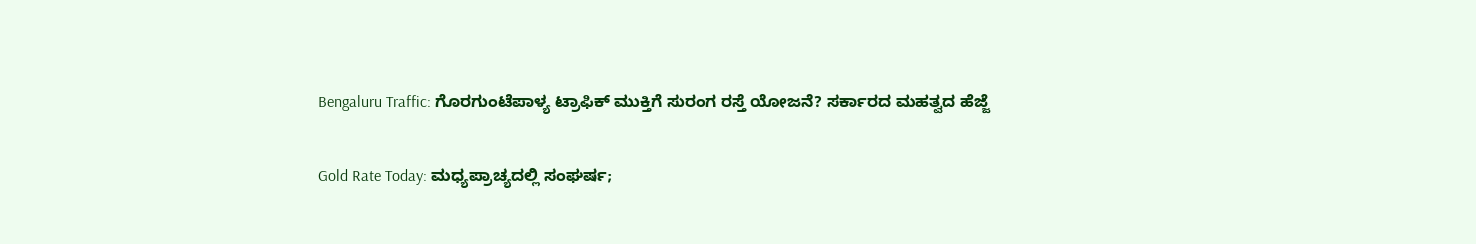Bengaluru Traffic: ಗೊರಗುಂಟೆಪಾಳ್ಯ ಟ್ರಾಫಿಕ್ ಮುಕ್ತಿಗೆ ಸುರಂಗ ರಸ್ತೆ ಯೋಜನೆ? ಸರ್ಕಾರದ ಮಹತ್ವದ ಹೆಜ್ಜೆ

Gold Rate Today: ಮಧ್ಯಪ್ರಾಚ್ಯದಲ್ಲಿ ಸಂಘರ್ಷ;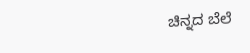ಚಿನ್ನದ ಬೆಲೆ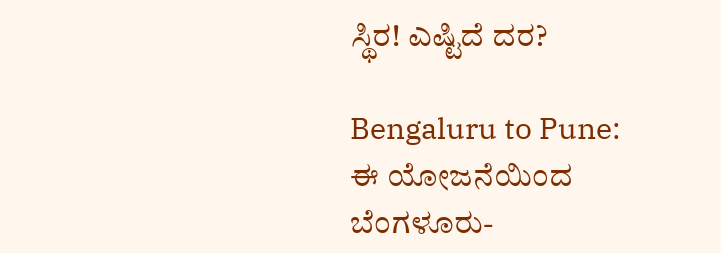ಸ್ಥಿರ! ಎಷ್ಟಿದೆ ದರ?

Bengaluru to Pune: ಈ ಯೋಜನೆಯಿಂದ ಬೆಂಗಳೂರು-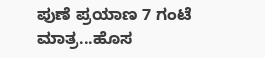ಪುಣೆ ಪ್ರಯಾಣ 7 ಗಂಟೆ ಮಾತ್ರ...ಹೊಸ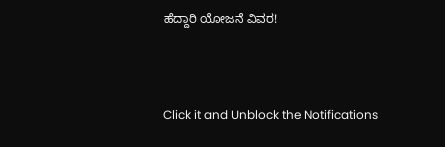ಹೆದ್ದಾರಿ ಯೋಜನೆ ವಿವರ!



Click it and Unblock the Notifications